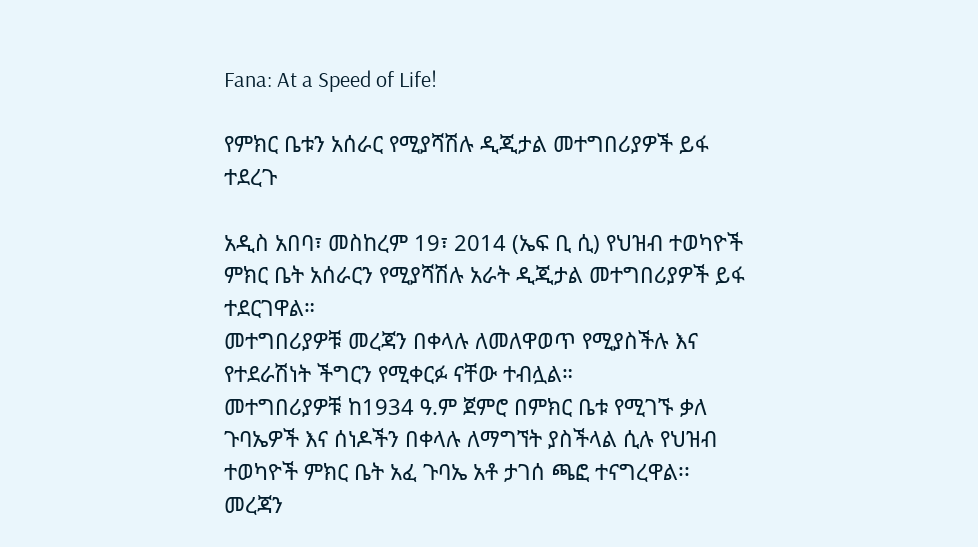Fana: At a Speed of Life!

የምክር ቤቱን አሰራር የሚያሻሽሉ ዲጂታል መተግበሪያዎች ይፋ ተደረጉ

አዲስ አበባ፣ መስከረም 19፣ 2014 (ኤፍ ቢ ሲ) የህዝብ ተወካዮች ምክር ቤት አሰራርን የሚያሻሽሉ አራት ዲጂታል መተግበሪያዎች ይፋ ተደርገዋል።
መተግበሪያዎቹ መረጃን በቀላሉ ለመለዋወጥ የሚያስችሉ እና የተደራሽነት ችግርን የሚቀርፉ ናቸው ተብሏል።
መተግበሪያዎቹ ከ1934 ዓ.ም ጀምሮ በምክር ቤቱ የሚገኙ ቃለ ጉባኤዎች እና ሰነዶችን በቀላሉ ለማግኘት ያስችላል ሲሉ የህዝብ ተወካዮች ምክር ቤት አፈ ጉባኤ አቶ ታገሰ ጫፎ ተናግረዋል፡፡
መረጃን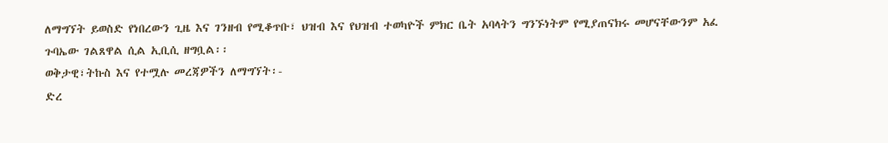ለማግኘት ይወስድ የነበረውን ጊዜ እና ገንዘብ የሚቆጥቡ፣ ህዝብ እና የህዝብ ተወካዮች ምክር ቤት አባላትን ግንኙነትም የሚያጠናክሩ መሆናቸውንም አፈ ጉባኤው ገልጸዋል ሲል ኢቢሲ ዘግቧል፡፡
ወቅታዊ፣ትኩስ እና የተሟሉ መረጃዎችን ለማግኘት፡-
ድረ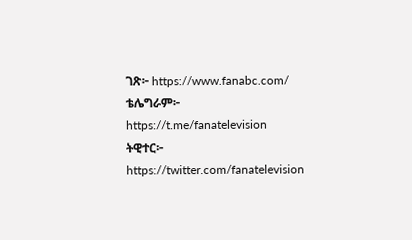ገጽ፦ https://www.fanabc.com/
ቴሌግራም፦ https://t.me/fanatelevision
ትዊተር፦ https://twitter.com/fanatelevision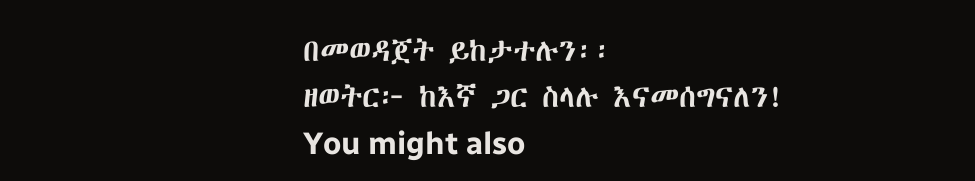በመወዳጀት ይከታተሉን፡፡
ዘወትር፦ ከእኛ ጋር ስላሉ እናመሰግናለን!
You might also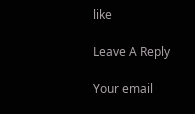like

Leave A Reply

Your email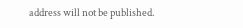address will not be published.